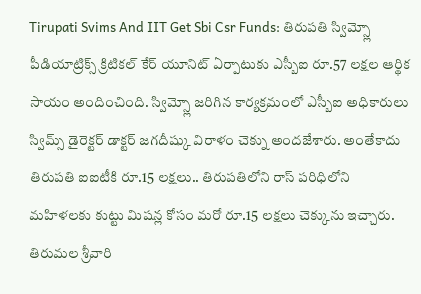Tirupati Svims And IIT Get Sbi Csr Funds: తిరుపతి స్విమ్స్లో పీడియాట్రిక్స్ క్రిటికల్ కేర్ యూనిట్ ఏర్పాటుకు ఎస్బీఐ రూ.57 లక్షల ఆర్థిక సాయం అందించింది. స్విమ్స్లో జరిగిన కార్యక్రమంలో ఎస్బీఐ అధికారులు స్విమ్స్ డైరెక్టర్ డాక్టర్ జగదీష్కు విరాళం చెక్ను అందజేశారు. అంతేకాదు తిరుపతి ఐఐటీకి రూ.15 లక్షలు.. తిరుపతిలోని రాస్ పరిధిలోని మహిళలకు కుట్టు మిషన్ల కోసం మరో రూ.15 లక్షలు చెక్కును ఇచ్చారు.
తిరుమల శ్రీవారి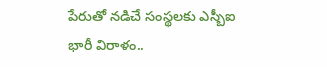పేరుతో నడిచే సంస్థలకు ఎస్బీఐ భారీ విరాళం..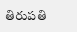తిరుపతి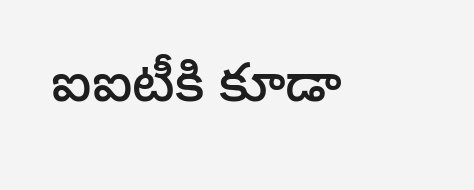ఐఐటీకి కూడా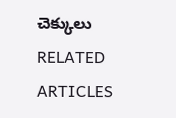చెక్కులు
RELATED ARTICLES